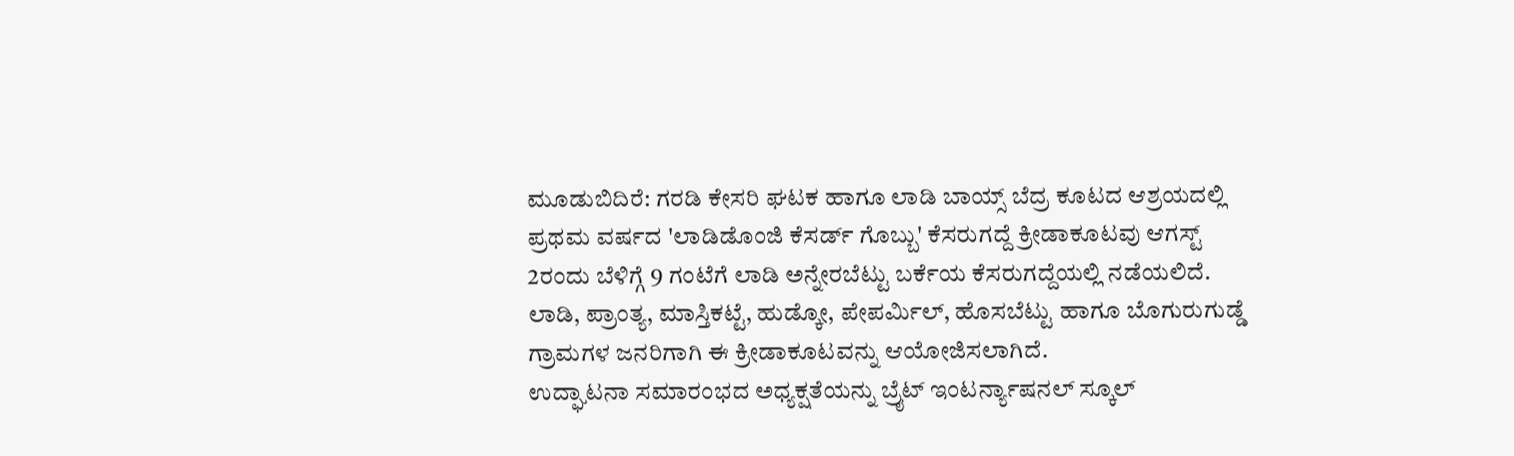ಮೂಡುಬಿದಿರೆ: ಗರಡಿ ಕೇಸರಿ ಘಟಕ ಹಾಗೂ ಲಾಡಿ ಬಾಯ್ಸ್ ಬೆದ್ರ ಕೂಟದ ಆಶ್ರಯದಲ್ಲಿ ಪ್ರಥಮ ವರ್ಷದ 'ಲಾಡಿಡೊಂಜಿ ಕೆಸರ್ಡ್ ಗೊಬ್ಬು' ಕೆಸರುಗದ್ದೆ ಕ್ರೀಡಾಕೂಟವು ಆಗಸ್ಟ್ 2ರಂದು ಬೆಳಿಗ್ಗೆ 9 ಗಂಟೆಗೆ ಲಾಡಿ ಅನ್ನೇರಬೆಟ್ಟು ಬರ್ಕೆಯ ಕೆಸರುಗದ್ದೆಯಲ್ಲಿ ನಡೆಯಲಿದೆ.
ಲಾಡಿ, ಪ್ರಾಂತ್ಯ, ಮಾಸ್ತಿಕಟ್ಟೆ, ಹುಡ್ಕೋ, ಪೇಪರ್ಮಿಲ್, ಹೊಸಬೆಟ್ಟು ಹಾಗೂ ಬೊಗುರುಗುಡ್ಡೆ ಗ್ರಾಮಗಳ ಜನರಿಗಾಗಿ ಈ ಕ್ರೀಡಾಕೂಟವನ್ನು ಆಯೋಜಿಸಲಾಗಿದೆ.
ಉದ್ಘಾಟನಾ ಸಮಾರಂಭದ ಅಧ್ಯಕ್ಷತೆಯನ್ನು ಬ್ರೈಟ್ ಇಂಟರ್ನ್ಯಾಷನಲ್ ಸ್ಕೂಲ್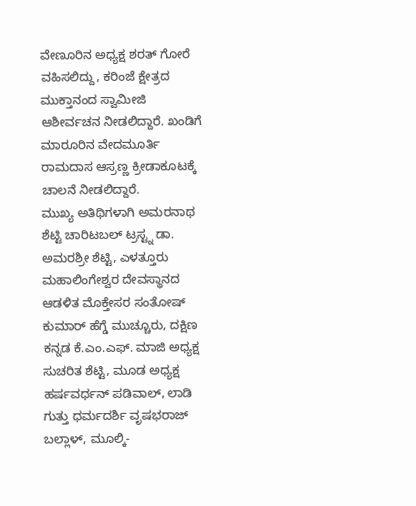ವೇಣೂರಿನ ಅಧ್ಯಕ್ಷ ಶರತ್ ಗೋರೆ ವಹಿಸಲಿದ್ದು, ಕರಿಂಜೆ ಕ್ಷೇತ್ರದ ಮುಕ್ತಾನಂದ ಸ್ವಾಮೀಜಿ ಆಶೀರ್ವಚನ ನೀಡಲಿದ್ದಾರೆ. ಖಂಡಿಗೆ ಮಾರೂರಿನ ವೇದಮೂರ್ತಿ ರಾಮದಾಸ ಆಸ್ರಣ್ಣ ಕ್ರೀಡಾಕೂಟಕ್ಕೆ ಚಾಲನೆ ನೀಡಲಿದ್ದಾರೆ.
ಮುಖ್ಯ ಅತಿಥಿಗಳಾಗಿ ಅಮರನಾಥ ಶೆಟ್ಟಿ ಚಾರಿಟಬಲ್ ಟ್ರಸ್ಟ್ನ ಡಾ. ಅಮರಶ್ರೀ ಶೆಟ್ಟಿ, ಎಳತ್ತೂರು ಮಹಾಲಿಂಗೇಶ್ವರ ದೇವಸ್ಥಾನದ ಆಡಳಿತ ಮೊಕ್ತೇಸರ ಸಂತೋಷ್ ಕುಮಾರ್ ಹೆಗ್ಡೆ ಮುಚ್ಚೂರು, ದಕ್ಷಿಣ ಕನ್ನಡ ಕೆ.ಎಂ.ಎಫ್. ಮಾಜಿ ಅಧ್ಯಕ್ಷ ಸುಚರಿತ ಶೆಟ್ಟಿ, ಮೂಡ ಅಧ್ಯಕ್ಷ ಹರ್ಷವರ್ಧನ್ ಪಡಿವಾಲ್, ಲಾಡಿ ಗುತ್ತು ಧರ್ಮದರ್ಶಿ ವೃಷಭರಾಜ್ ಬಲ್ಲಾಳ್, ಮೂಲ್ಕಿ-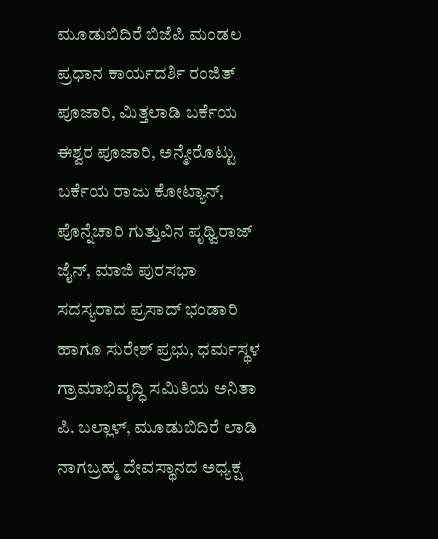ಮೂಡುಬಿದಿರೆ ಬಿಜೆಪಿ ಮಂಡಲ ಪ್ರಧಾನ ಕಾರ್ಯದರ್ಶಿ ರಂಜಿತ್ ಪೂಜಾರಿ, ಮಿತ್ತಲಾಡಿ ಬರ್ಕೆಯ ಈಶ್ವರ ಪೂಜಾರಿ, ಅನ್ಮೇರೊಟ್ಟು ಬರ್ಕೆಯ ರಾಜು ಕೋಟ್ಯಾನ್, ಪೊನ್ನೆಚಾರಿ ಗುತ್ತುವಿನ ಪೃಥ್ವಿರಾಜ್ ಜೈನ್, ಮಾಜಿ ಪುರಸಭಾ ಸದಸ್ಯರಾದ ಪ್ರಸಾದ್ ಭಂಡಾರಿ ಹಾಗೂ ಸುರೇಶ್ ಪ್ರಭು, ಧರ್ಮಸ್ಥಳ ಗ್ರಾಮಾಭಿವೃದ್ಧಿ ಸಮಿತಿಯ ಅನಿತಾ ಪಿ. ಬಲ್ಲಾಳ್, ಮೂಡುಬಿದಿರೆ ಲಾಡಿ ನಾಗಬ್ರಹ್ಮ ದೇವಸ್ಥಾನದ ಅಧ್ಯಕ್ಷ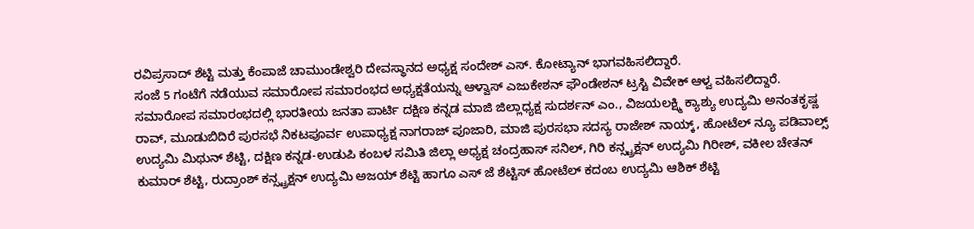ರವಿಪ್ರಸಾದ್ ಶೆಟ್ಟಿ ಮತ್ತು ಕೆಂಪಾಜೆ ಚಾಮುಂಡೇಶ್ವರಿ ದೇವಸ್ಥಾನದ ಅಧ್ಯಕ್ಷ ಸಂದೇಶ್ ಎಸ್. ಕೋಟ್ಯಾನ್ ಭಾಗವಹಿಸಲಿದ್ದಾರೆ.
ಸಂಜೆ 5 ಗಂಟೆಗೆ ನಡೆಯುವ ಸಮಾರೋಪ ಸಮಾರಂಭದ ಅಧ್ಯಕ್ಷತೆಯನ್ನು ಆಳ್ವಾಸ್ ಎಜುಕೇಶನ್ ಫೌಂಡೇಶನ್ ಟ್ರಸ್ಟಿ ವಿವೇಕ್ ಆಳ್ವ ವಹಿಸಲಿದ್ದಾರೆ.
ಸಮಾರೋಪ ಸಮಾರಂಭದಲ್ಲಿ ಭಾರತೀಯ ಜನತಾ ಪಾರ್ಟಿ ದಕ್ಷಿಣ ಕನ್ನಡ ಮಾಜಿ ಜಿಲ್ಲಾಧ್ಯಕ್ಷ ಸುದರ್ಶನ್ ಎಂ., ವಿಜಯಲಕ್ಷ್ಮಿ ಕ್ಯಾಶ್ಯು ಉದ್ಯಮಿ ಅನಂತಕೃಷ್ಣ ರಾವ್, ಮೂಡುಬಿದಿರೆ ಪುರಸಭೆ ನಿಕಟಪೂರ್ವ ಉಪಾಧ್ಯಕ್ಷ ನಾಗರಾಜ್ ಪೂಜಾರಿ, ಮಾಜಿ ಪುರಸಭಾ ಸದಸ್ಯ ರಾಜೇಶ್ ನಾಯ್ಕ್, ಹೋಟೆಲ್ ನ್ಯೂ ಪಡಿವಾಲ್ಸ್ ಉದ್ಯಮಿ ಮಿಥುನ್ ಶೆಟ್ಟಿ, ದಕ್ಷಿಣ ಕನ್ನಡ-ಉಡುಪಿ ಕಂಬಳ ಸಮಿತಿ ಜಿಲ್ಲಾ ಅಧ್ಯಕ್ಷ ಚಂದ್ರಹಾಸ್ ಸನಿಲ್, ಗಿರಿ ಕನ್ಸ್ಟ್ರಕ್ಷನ್ ಉದ್ಯಮಿ ಗಿರೀಶ್, ವಕೀಲ ಚೇತನ್ ಕುಮಾರ್ ಶೆಟ್ಟಿ, ರುದ್ರಾಂಶ್ ಕನ್ಸ್ಟ್ರಕ್ಷನ್ ಉದ್ಯಮಿ ಅಜಯ್ ಶೆಟ್ಟಿ ಹಾಗೂ ಎಸ್ ಜೆ ಶೆಟ್ಟಿಸ್ ಹೋಟೆಲ್ ಕದಂಬ ಉದ್ಯಮಿ ಆಶಿಕ್ ಶೆಟ್ಟಿ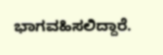ಭಾಗವಹಿಸಲಿದ್ದಾರೆ.